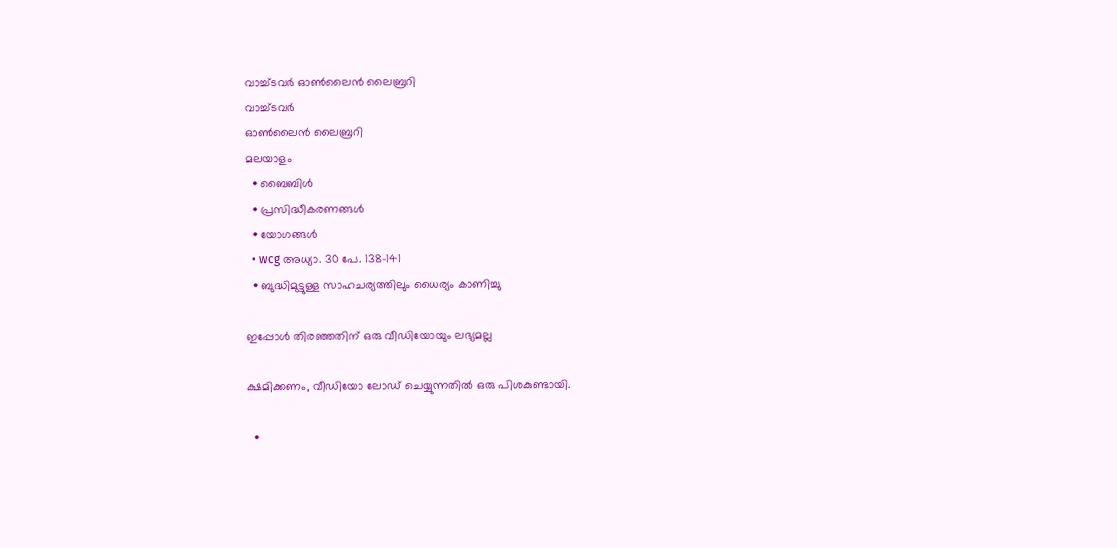വാച്ച്ടവര്‍ ഓണ്‍ലൈന്‍ ലൈബ്രറി
വാച്ച്ടവര്‍
ഓണ്‍ലൈന്‍ ലൈബ്രറി
മലയാളം
  • ബൈബിൾ
  • പ്രസിദ്ധീകരണങ്ങൾ
  • യോഗങ്ങൾ
  • wcg അധ്യാ. 30 പേ. 138-141
  • ബുദ്ധിമുട്ടുള്ള സാഹചര്യത്തിലും ധൈര്യം കാണിച്ചു

ഇപ്പോൾ തിരഞ്ഞതിന് ഒരു വീഡിയോയും ലഭ്യമല്ല

ക്ഷമിക്കണം, വീഡിയോ ലോഡ് ചെയ്യുന്നതിൽ ഒരു പിശകുണ്ടായി.

  •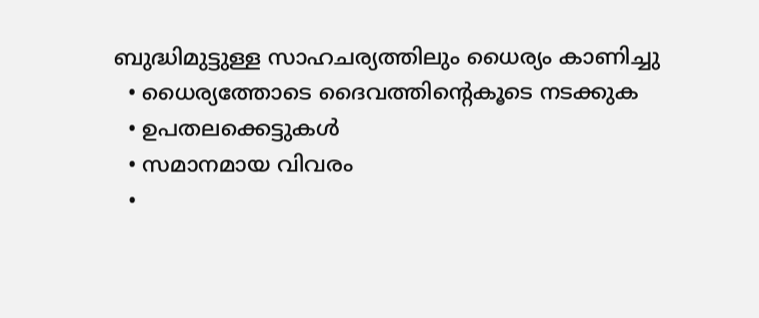ബുദ്ധിമുട്ടുള്ള സാഹചര്യത്തിലും ധൈര്യം കാണിച്ചു
  • ധൈര്യത്തോടെ ദൈവത്തിന്റെകൂടെ നടക്കുക
  • ഉപതലക്കെട്ടുകള്‍
  • സമാനമായ വിവരം
  •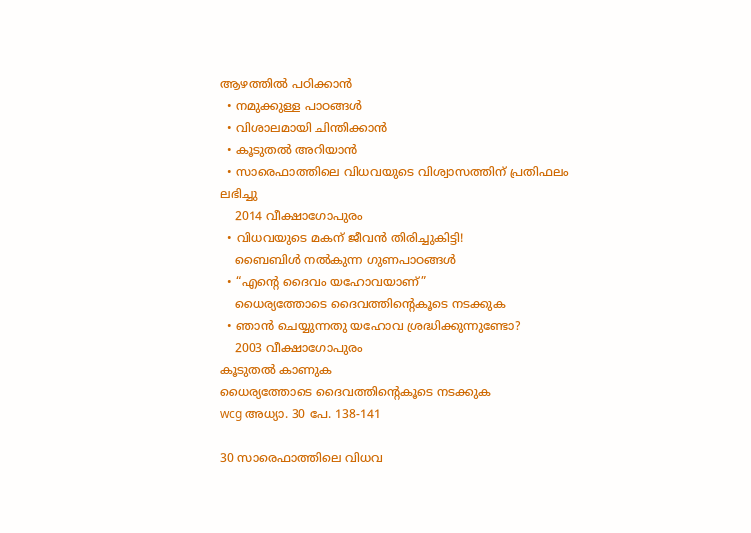ആഴത്തിൽ പഠിക്കാൻ
  • നമുക്കുള്ള പാഠങ്ങൾ
  • വിശാലമായി ചിന്തിക്കാൻ
  • കൂടുതൽ അറിയാൻ
  • സാരെഫാത്തിലെ വിധവയുടെ വിശ്വാസത്തിന്‌ പ്രതിഫലം ലഭിച്ചു
    2014 വീക്ഷാഗോപുരം
  • വിധവയുടെ മകന്‌ ജീവൻ തിരിച്ചുകിട്ടി!
    ബൈബിൾ നൽകുന്ന ഗുണപാഠങ്ങൾ
  • “എന്റെ ദൈവം യഹോവയാണ്‌”
    ധൈര്യത്തോടെ ദൈവത്തിന്റെകൂടെ നടക്കുക
  • ഞാൻ ചെയ്യുന്നതു യഹോവ ശ്രദ്ധിക്കുന്നുണ്ടോ?
    2003 വീക്ഷാഗോപുരം
കൂടുതൽ കാണുക
ധൈര്യത്തോടെ ദൈവത്തിന്റെകൂടെ നടക്കുക
wcg അധ്യാ. 30 പേ. 138-141

30 സാരെഫാത്തിലെ വിധവ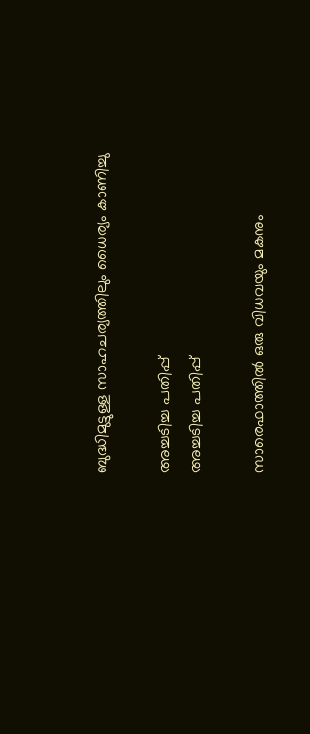ബുദ്ധിമുട്ടുള്ള സാഹചര്യത്തിലും ധൈര്യം കാണിച്ചു

അച്ചടിച്ച പതിപ്പ്
അച്ചടിച്ച പതിപ്പ്

സാരെഫാത്തിൽ ഒരു വിധവയും മകനും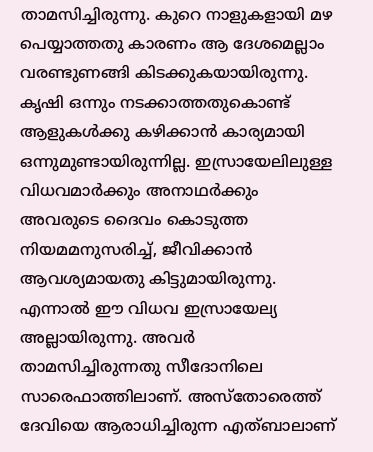താമസിച്ചിരുന്നു. കുറെ നാളുകളായി മഴ പെയ്യാത്തതു കാരണം ആ ദേശമെല്ലാം വരണ്ടുണങ്ങി കിടക്കുകയായിരുന്നു. കൃഷി ഒന്നും നടക്കാത്തതുകൊണ്ട്‌ ആളുകൾക്കു കഴിക്കാൻ കാര്യമായി ഒന്നുമുണ്ടായിരുന്നില്ല. ഇസ്രായേലിലുള്ള വിധവമാർക്കും അനാഥർക്കും അവരുടെ ദൈവം കൊടുത്ത നിയമമനുസരിച്ച്‌, ജീവിക്കാൻ ആവശ്യമായതു കിട്ടുമായിരുന്നു. എന്നാൽ ഈ വിധവ ഇസ്രായേല്യ അല്ലായിരുന്നു. അവർ താമസിച്ചിരുന്നതു സീദോനിലെ സാരെഫാത്തിലാണ്‌. അസ്‌തോരെത്ത്‌ ദേവിയെ ആരാധിച്ചിരുന്ന എത്‌ബാലാണ്‌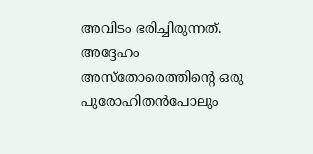അവിടം ഭരിച്ചിരുന്നത്‌. അദ്ദേഹം അസ്‌തോരെത്തിന്റെ ഒരു പുരോഹിതൻപോലും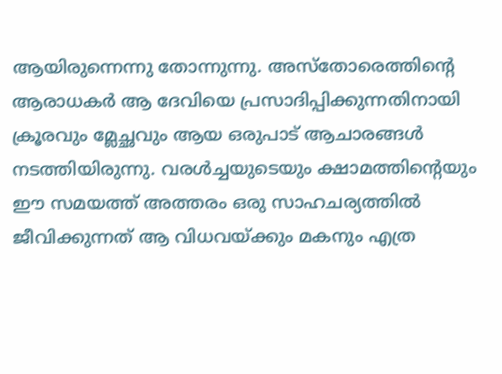ആയിരുന്നെന്നു തോന്നുന്നു. അസ്‌തോരെത്തിന്റെ ആരാധകർ ആ ദേവിയെ പ്രസാദിപ്പിക്കുന്നതിനായി ക്രൂരവും മ്ലേച്ഛവും ആയ ഒരുപാട്‌ ആചാരങ്ങൾ നടത്തിയിരുന്നു. വരൾച്ചയുടെയും ക്ഷാമത്തിന്റെയും ഈ സമയത്ത്‌ അത്തരം ഒരു സാഹചര്യത്തിൽ ജീവിക്കുന്നത്‌ ആ വിധവയ്‌ക്കും മകനും എത്ര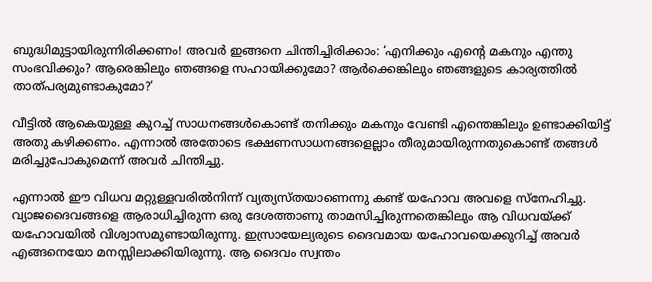ബുദ്ധിമുട്ടായിരുന്നിരിക്കണം! അവർ ഇങ്ങനെ ചിന്തിച്ചിരിക്കാം: ‘എനിക്കും എന്റെ മകനും എന്തു സംഭവിക്കും? ആരെങ്കിലും ഞങ്ങളെ സഹായിക്കുമോ? ആർക്കെങ്കിലും ഞങ്ങളുടെ കാര്യത്തിൽ താത്‌പര്യമുണ്ടാകുമോ?’

വീട്ടിൽ ആകെയുള്ള കുറച്ച്‌ സാധനങ്ങൾകൊണ്ട്‌ തനിക്കും മകനും വേണ്ടി എന്തെങ്കിലും ഉണ്ടാക്കിയിട്ട്‌ അതു കഴിക്കണം. എന്നാൽ അതോടെ ഭക്ഷണസാധനങ്ങളെല്ലാം തീരുമായിരുന്നതുകൊണ്ട്‌ തങ്ങൾ മരിച്ചുപോകുമെന്ന്‌ അവർ ചിന്തിച്ചു.

എന്നാൽ ഈ വിധവ മറ്റുള്ളവരിൽനിന്ന്‌ വ്യത്യസ്‌തയാണെന്നു കണ്ട്‌ യഹോവ അവളെ സ്‌നേഹിച്ചു. വ്യാജദൈവങ്ങളെ ആരാധിച്ചിരുന്ന ഒരു ദേശത്താണു താമസിച്ചിരുന്നതെങ്കിലും ആ വിധവയ്‌ക്ക്‌ യഹോവയിൽ വിശ്വാസമുണ്ടായിരുന്നു. ഇസ്രായേല്യരുടെ ദൈവമായ യഹോവയെക്കുറിച്ച്‌ അവർ എങ്ങനെയോ മനസ്സിലാക്കിയിരുന്നു. ആ ദൈവം സ്വന്തം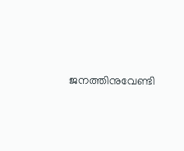ജനത്തിനുവേണ്ടി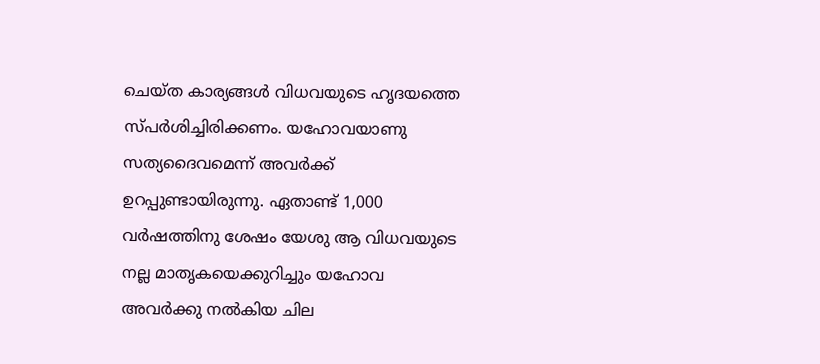ചെയ്‌ത കാര്യങ്ങൾ വിധവയുടെ ഹൃദയത്തെ സ്‌പർശിച്ചിരിക്കണം. യഹോവയാണു സത്യദൈവമെന്ന്‌ അവർക്ക്‌ ഉറപ്പുണ്ടായിരുന്നു. ഏതാണ്ട്‌ 1,000 വർഷത്തിനു ശേഷം യേശു ആ വിധവയുടെ നല്ല മാതൃകയെക്കുറിച്ചും യഹോവ അവർക്കു നൽകിയ ചില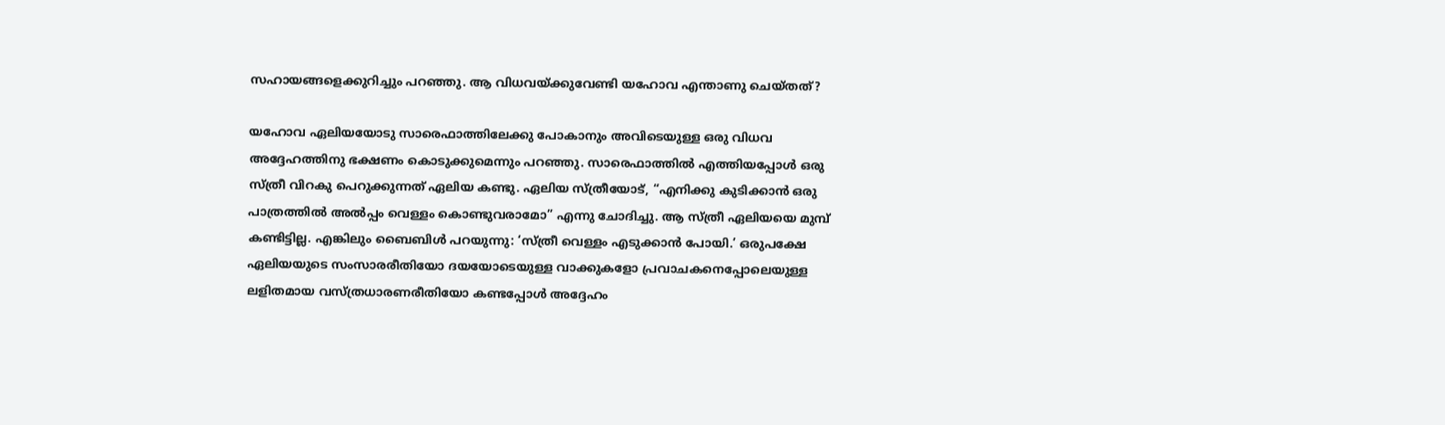സഹായങ്ങളെക്കുറിച്ചും പറഞ്ഞു. ആ വിധവയ്‌ക്കുവേണ്ടി യഹോവ എന്താണു ചെയ്‌തത്‌?

യഹോവ ഏലിയയോടു സാരെഫാത്തിലേക്കു പോകാനും അവിടെയുള്ള ഒരു വിധവ അദ്ദേഹത്തിനു ഭക്ഷണം കൊടുക്കുമെന്നും പറഞ്ഞു. സാരെഫാത്തിൽ എത്തിയപ്പോൾ ഒരു സ്‌ത്രീ വിറകു പെറുക്കുന്നത്‌ ഏലിയ കണ്ടു. ഏലിയ സ്‌ത്രീയോട്‌, “എനിക്കു കുടിക്കാൻ ഒരു പാത്രത്തിൽ അൽപ്പം വെള്ളം കൊണ്ടുവരാമോ” എന്നു ചോദിച്ചു. ആ സ്‌ത്രീ ഏലിയയെ മുമ്പ്‌ കണ്ടിട്ടില്ല. എങ്കിലും ബൈബിൾ പറയുന്നു: ‘സ്‌ത്രീ വെള്ളം എടുക്കാൻ പോയി.’ ഒരുപക്ഷേ ഏലിയയുടെ സംസാരരീതിയോ ദയയോടെയുള്ള വാക്കുകളോ പ്രവാചകനെപ്പോലെയുള്ള ലളിതമായ വസ്‌ത്രധാരണരീതിയോ കണ്ടപ്പോൾ അദ്ദേഹം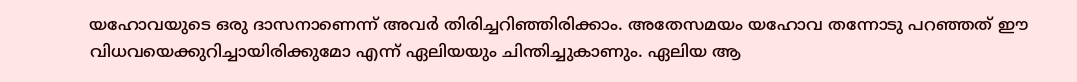യഹോവയുടെ ഒരു ദാസനാണെന്ന്‌ അവർ തിരിച്ചറിഞ്ഞിരിക്കാം. അതേസമയം യഹോവ തന്നോടു പറഞ്ഞത്‌ ഈ വിധവയെക്കുറിച്ചായിരിക്കുമോ എന്ന്‌ ഏലിയയും ചിന്തിച്ചുകാണും. ഏലിയ ആ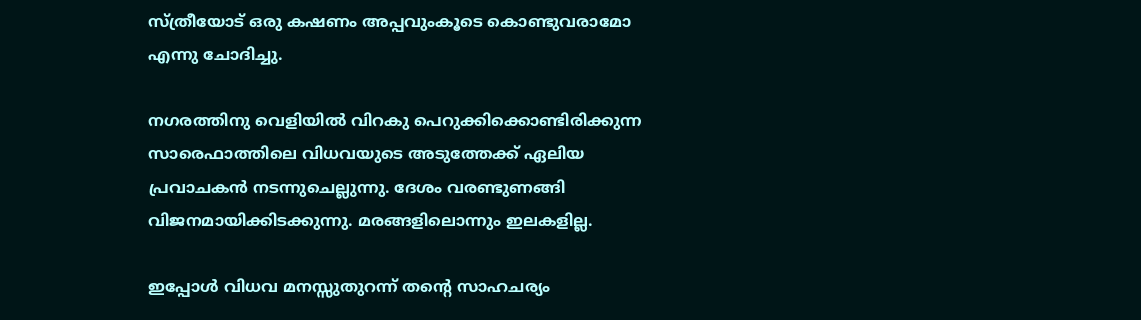സ്‌ത്രീയോട്‌ ഒരു കഷണം അപ്പവുംകൂടെ കൊണ്ടുവരാമോ എന്നു ചോദിച്ചു.

നഗരത്തിനു വെളിയിൽ വിറകു പെറുക്കിക്കൊണ്ടിരിക്കുന്ന സാരെഫാത്തിലെ വിധവയുടെ അടുത്തേക്ക്‌ ഏലിയ പ്രവാചകൻ നടന്നുചെല്ലുന്നു. ദേശം വരണ്ടുണങ്ങി വിജനമായിക്കിടക്കുന്നു. മരങ്ങളിലൊന്നും ഇലകളില്ല.

ഇപ്പോൾ വിധവ മനസ്സുതുറന്ന്‌ തന്റെ സാഹചര്യം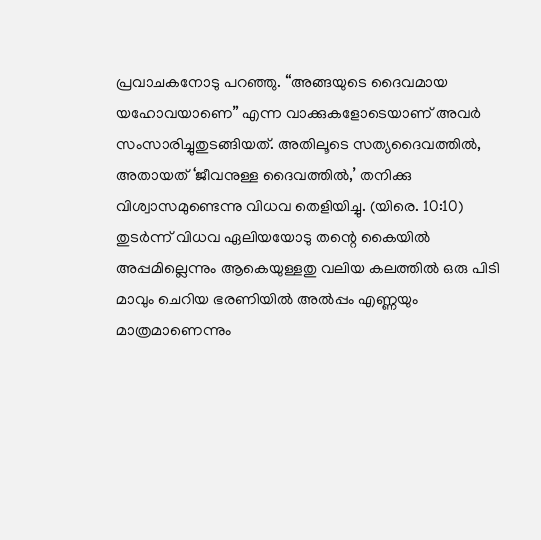പ്രവാചകനോടു പറഞ്ഞു. “അങ്ങയുടെ ദൈവമായ യഹോവയാണെ” എന്ന വാക്കുകളോടെയാണ്‌ അവർ സംസാരിച്ചുതുടങ്ങിയത്‌. അതിലൂടെ സത്യദൈവത്തിൽ, അതായത്‌ ‘ജീവനുള്ള ദൈവത്തിൽ,’ തനിക്കു വിശ്വാസമുണ്ടെന്നു വിധവ തെളിയിച്ചു. (യിരെ. 10:10) തുടർന്ന്‌ വിധവ ഏലിയയോടു തന്റെ കൈയിൽ അപ്പമില്ലെന്നും ആകെയുള്ളതു വലിയ കലത്തിൽ ഒരു പിടി മാവും ചെറിയ ഭരണിയിൽ അൽപ്പം എണ്ണയും മാത്രമാണെന്നും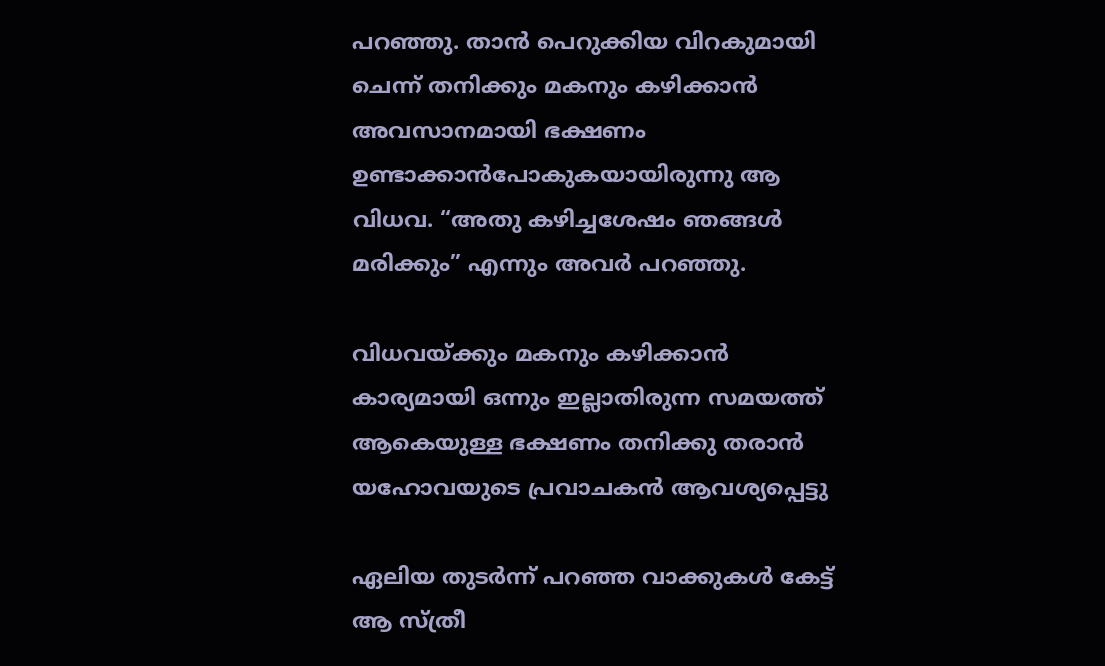പറഞ്ഞു. താൻ പെറുക്കിയ വിറകുമായി ചെന്ന്‌ തനിക്കും മകനും കഴിക്കാൻ അവസാനമായി ഭക്ഷണം ഉണ്ടാക്കാൻപോകുകയായിരുന്നു ആ വിധവ. “അതു കഴിച്ചശേഷം ഞങ്ങൾ മരിക്കും” എന്നും അവർ പറഞ്ഞു.

വിധവയ്‌ക്കും മകനും കഴിക്കാൻ കാര്യമായി ഒന്നും ഇല്ലാതിരുന്ന സമയത്ത്‌ ആകെയുള്ള ഭക്ഷണം തനിക്കു തരാൻ യഹോവയുടെ പ്രവാചകൻ ആവശ്യപ്പെട്ടു

ഏലിയ തുടർന്ന്‌ പറഞ്ഞ വാക്കുകൾ കേട്ട്‌ ആ സ്‌ത്രീ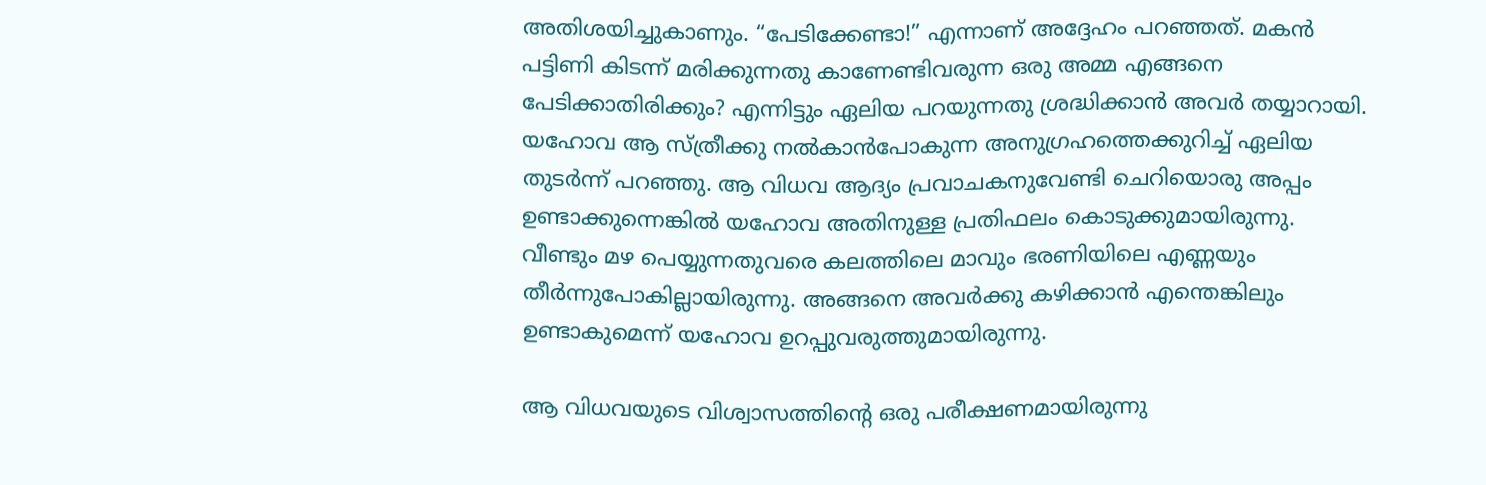അതിശയിച്ചുകാണും. “പേടിക്കേണ്ടാ!” എന്നാണ്‌ അദ്ദേഹം പറഞ്ഞത്‌. മകൻ പട്ടിണി കിടന്ന്‌ മരിക്കുന്നതു കാണേണ്ടിവരുന്ന ഒരു അമ്മ എങ്ങനെ പേടിക്കാതിരിക്കും? എന്നിട്ടും ഏലിയ പറയുന്നതു ശ്രദ്ധിക്കാൻ അവർ തയ്യാറായി. യഹോവ ആ സ്‌ത്രീക്കു നൽകാൻപോകുന്ന അനുഗ്രഹത്തെക്കുറിച്ച്‌ ഏലിയ തുടർന്ന്‌ പറഞ്ഞു. ആ വിധവ ആദ്യം പ്രവാചകനുവേണ്ടി ചെറിയൊരു അപ്പം ഉണ്ടാക്കുന്നെങ്കിൽ യഹോവ അതിനുള്ള പ്രതിഫലം കൊടുക്കുമായിരുന്നു. വീണ്ടും മഴ പെയ്യുന്നതുവരെ കലത്തിലെ മാവും ഭരണിയിലെ എണ്ണയും തീർന്നുപോകില്ലായിരുന്നു. അങ്ങനെ അവർക്കു കഴിക്കാൻ എന്തെങ്കിലും ഉണ്ടാകുമെന്ന്‌ യഹോവ ഉറപ്പുവരുത്തുമായിരുന്നു.

ആ വിധവയുടെ വിശ്വാസത്തിന്റെ ഒരു പരീക്ഷണമായിരുന്നു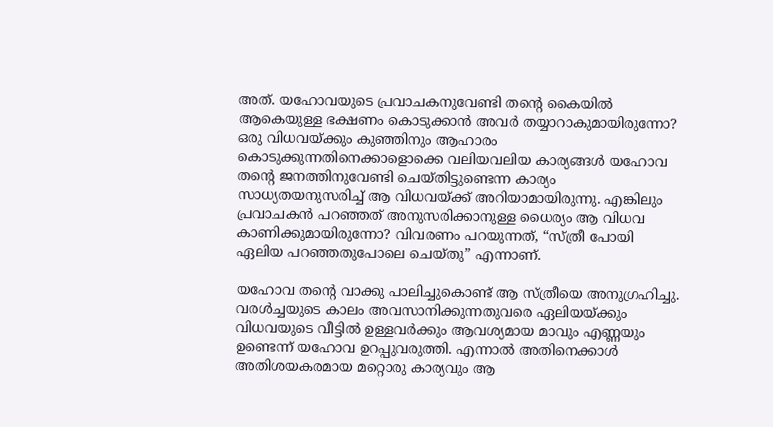അത്‌. യഹോവയുടെ പ്രവാചകനുവേണ്ടി തന്റെ കൈയിൽ ആകെയുള്ള ഭക്ഷണം കൊടുക്കാൻ അവർ തയ്യാറാകുമായിരുന്നോ? ഒരു വിധവയ്‌ക്കും കുഞ്ഞിനും ആഹാരം കൊടുക്കുന്നതിനെക്കാളൊക്കെ വലിയവലിയ കാര്യങ്ങൾ യഹോവ തന്റെ ജനത്തിനുവേണ്ടി ചെയ്‌തിട്ടുണ്ടെന്ന കാര്യം സാധ്യതയനുസരിച്ച്‌ ആ വിധവയ്‌ക്ക്‌ അറിയാമായിരുന്നു. എങ്കിലും പ്രവാചകൻ പറഞ്ഞത്‌ അനുസരിക്കാനുള്ള ധൈര്യം ആ വിധവ കാണിക്കുമായിരുന്നോ? വിവരണം പറയുന്നത്‌, “സ്‌ത്രീ പോയി ഏലിയ പറഞ്ഞതുപോലെ ചെയ്‌തു” എന്നാണ്‌.

യഹോവ തന്റെ വാക്കു പാലിച്ചുകൊണ്ട്‌ ആ സ്‌ത്രീയെ അനുഗ്രഹിച്ചു. വരൾച്ചയുടെ കാലം അവസാനിക്കുന്നതുവരെ ഏലിയയ്‌ക്കും വിധവയുടെ വീട്ടിൽ ഉള്ളവർക്കും ആവശ്യമായ മാവും എണ്ണയും ഉണ്ടെന്ന്‌ യഹോവ ഉറപ്പുവരുത്തി. എന്നാൽ അതിനെക്കാൾ അതിശയകരമായ മറ്റൊരു കാര്യവും ആ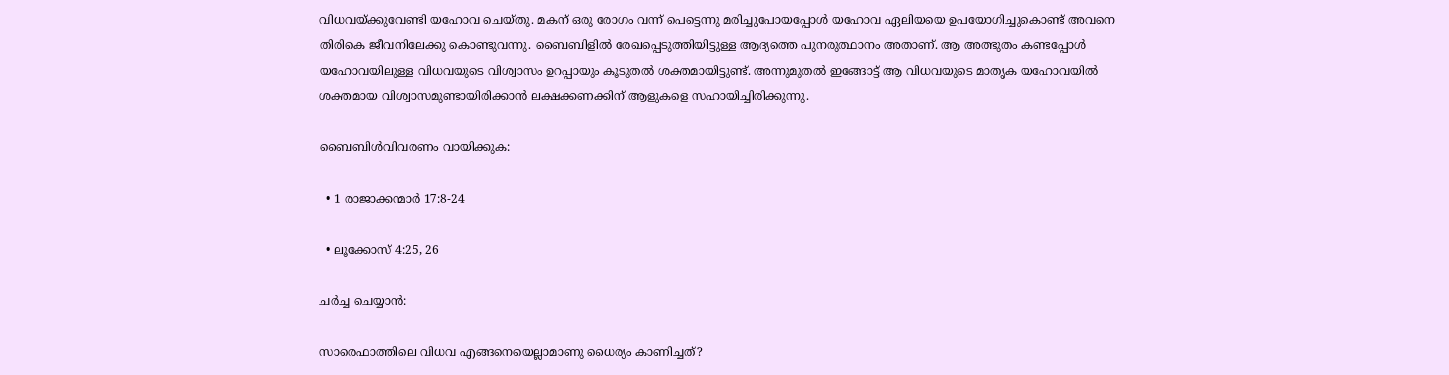വിധവയ്‌ക്കുവേണ്ടി യഹോവ ചെയ്‌തു. മകന്‌ ഒരു രോഗം വന്ന്‌ പെട്ടെന്നു മരിച്ചുപോയപ്പോൾ യഹോവ ഏലിയയെ ഉപയോഗിച്ചുകൊണ്ട്‌ അവനെ തിരികെ ജീവനിലേക്കു കൊണ്ടുവന്നു. ബൈബിളിൽ രേഖപ്പെടുത്തിയിട്ടുള്ള ആദ്യത്തെ പുനരുത്ഥാനം അതാണ്‌. ആ അത്ഭുതം കണ്ടപ്പോൾ യഹോവയിലുള്ള വിധവയുടെ വിശ്വാസം ഉറപ്പായും കൂടുതൽ ശക്തമായിട്ടുണ്ട്‌. അന്നുമുതൽ ഇങ്ങോട്ട്‌ ആ വിധവയുടെ മാതൃക യഹോവയിൽ ശക്തമായ വിശ്വാസമുണ്ടായിരിക്കാൻ ലക്ഷക്കണക്കിന്‌ ആളുകളെ സഹായിച്ചിരിക്കുന്നു.

ബൈബിൾവിവരണം വായിക്കുക:

  • 1 രാജാക്കന്മാർ 17:8-24

  • ലൂക്കോസ്‌ 4:25, 26

ചർച്ച ചെയ്യാൻ:

സാരെഫാത്തിലെ വിധവ എങ്ങനെയെല്ലാമാണു ധൈര്യം കാണിച്ചത്‌?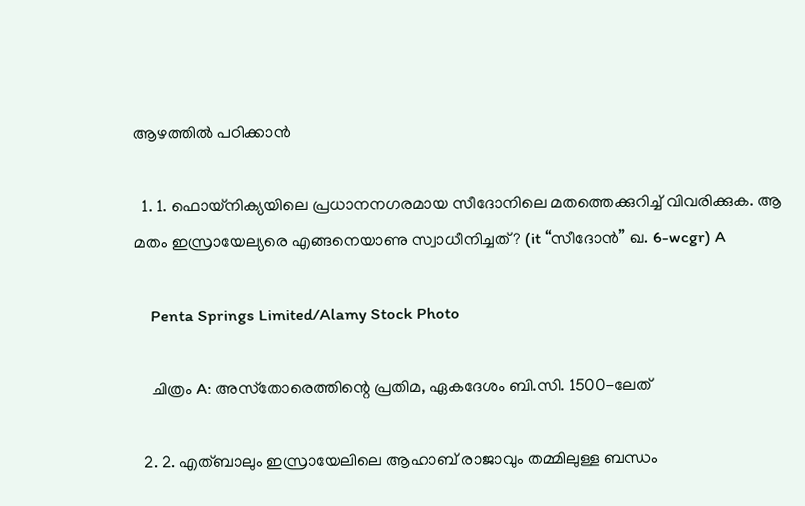ആഴത്തിൽ പഠിക്കാൻ

  1. 1. ഫൊയ്‌നിക്യയിലെ പ്രധാനനഗരമായ സീദോനിലെ മതത്തെക്കുറിച്ച്‌ വിവരിക്കുക. ആ മതം ഇസ്രായേല്യരെ എങ്ങനെയാണു സ്വാധീനിച്ചത്‌? (it “സീദോൻ” ഖ. 6-wcgr) A

    Penta Springs Limited/Alamy Stock Photo

    ചിത്രം A: അസ്‌തോരെത്തിന്റെ പ്രതിമ, ഏകദേശം ബി.സി. 1500-ലേത്‌

  2. 2. എത്‌ബാലും ഇസ്രായേലിലെ ആഹാബ്‌ രാജാവും തമ്മിലുള്ള ബന്ധം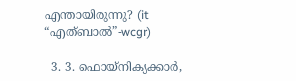എന്തായിരുന്നു? (it “എത്‌ബാൽ”-wcgr)

  3. 3. ഫൊയ്‌നിക്യക്കാർ,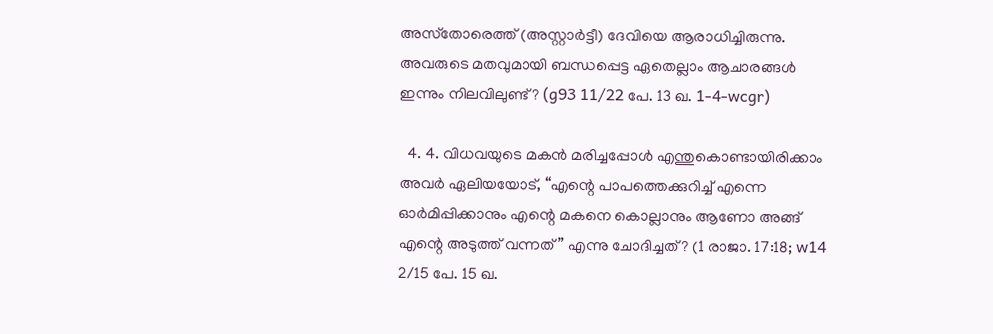അസ്‌തോരെത്ത്‌ (അസ്റ്റാർട്ടീ) ദേവിയെ ആരാധിച്ചിരുന്നു. അവരുടെ മതവുമായി ബന്ധപ്പെട്ട ഏതെല്ലാം ആചാരങ്ങൾ ഇന്നും നിലവിലുണ്ട്‌? (g93 11/22 പേ. 13 ഖ. 1-4-wcgr)

  4. 4. വിധവയുടെ മകൻ മരിച്ചപ്പോൾ എന്തുകൊണ്ടായിരിക്കാം അവർ ഏലിയയോട്‌, “എന്റെ പാപത്തെക്കുറിച്ച്‌ എന്നെ ഓർമിപ്പിക്കാനും എന്റെ മകനെ കൊല്ലാനും ആണോ അങ്ങ്‌ എന്റെ അടുത്ത്‌ വന്നത്‌” എന്നു ചോദിച്ചത്‌? (1 രാജാ. 17:18; w14 2/15 പേ. 15 ഖ.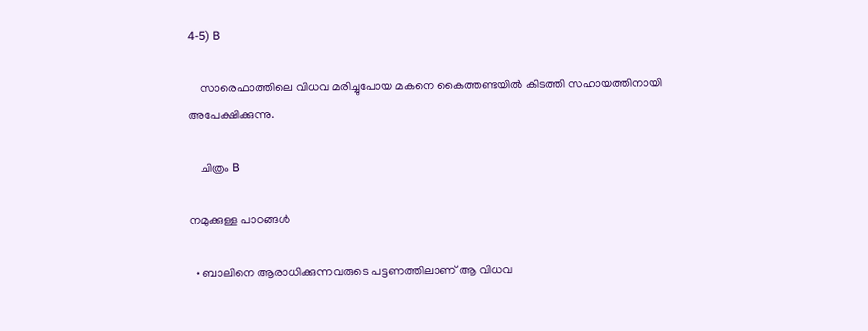4-5) B

    സാരെഫാത്തിലെ വിധവ മരിച്ചുപോയ മകനെ കൈത്തണ്ടയിൽ കിടത്തി സഹായത്തിനായി അപേക്ഷിക്കുന്നു.

    ചിത്രം B

നമുക്കുള്ള പാഠങ്ങൾ

  • ബാലിനെ ആരാധിക്കുന്നവരുടെ പട്ടണത്തിലാണ്‌ ആ വിധവ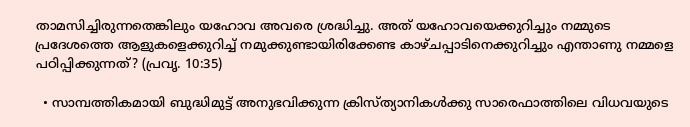താമസിച്ചിരുന്നതെങ്കിലും യഹോവ അവരെ ശ്രദ്ധിച്ചു. അത്‌ യഹോവയെക്കുറിച്ചും നമ്മുടെ പ്രദേശത്തെ ആളുകളെക്കുറിച്ച്‌ നമുക്കുണ്ടായിരിക്കേണ്ട കാഴ്‌ചപ്പാടിനെക്കുറിച്ചും എന്താണു നമ്മളെ പഠിപ്പിക്കുന്നത്‌? (പ്രവൃ. 10:35)

  • സാമ്പത്തികമായി ബുദ്ധിമുട്ട്‌ അനുഭവിക്കുന്ന ക്രിസ്‌ത്യാനികൾക്കു സാരെഫാത്തിലെ വിധവയുടെ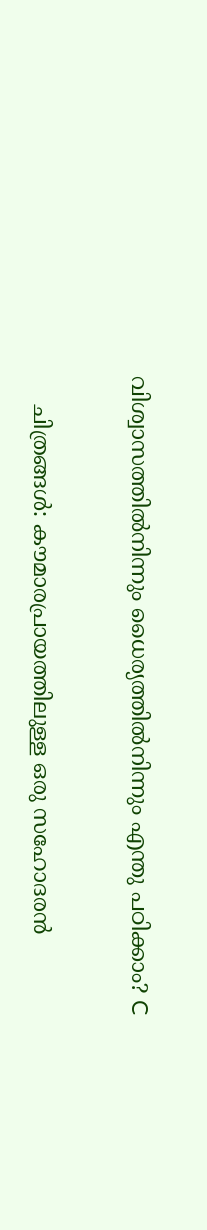വിശ്വാസത്തിൽനിന്നും ധൈര്യത്തിൽനിന്നും എന്തു പഠിക്കാം? C

    ചിത്രങ്ങൾ: കൗമാരപ്രായത്തിലുള്ള ഒരു സഹോദരൻ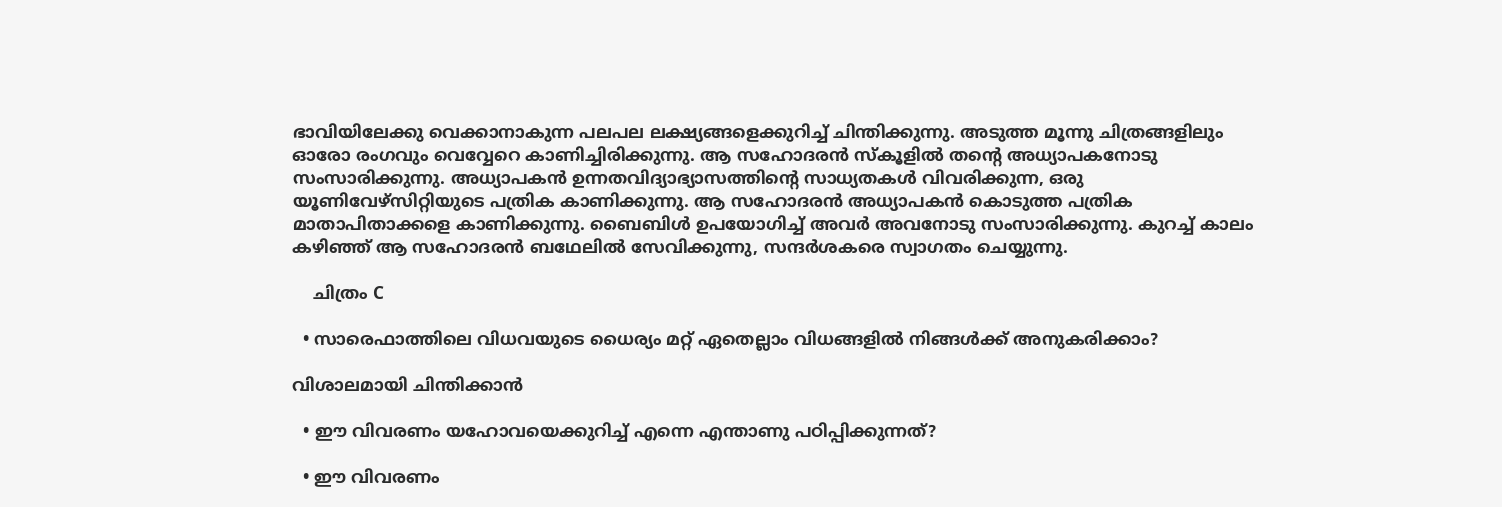ഭാവിയിലേക്കു വെക്കാനാകുന്ന പലപല ലക്ഷ്യങ്ങളെക്കുറിച്ച്‌ ചിന്തിക്കുന്നു. അടുത്ത മൂന്നു ചിത്രങ്ങളിലും ഓരോ രംഗവും വെവ്വേറെ കാണിച്ചിരിക്കുന്നു. ആ സഹോദരൻ സ്‌കൂളിൽ തന്റെ അധ്യാപകനോടു സംസാരിക്കുന്നു. അധ്യാപകൻ ഉന്നതവിദ്യാഭ്യാസത്തിന്റെ സാധ്യതകൾ വിവരിക്കുന്ന, ഒരു യൂണിവേഴ്‌സിറ്റിയുടെ പത്രിക കാണിക്കുന്നു. ആ സഹോദരൻ അധ്യാപകൻ കൊടുത്ത പത്രിക മാതാപിതാക്കളെ കാണിക്കുന്നു. ബൈബിൾ ഉപയോഗിച്ച്‌ അവർ അവനോടു സംസാരിക്കുന്നു. കുറച്ച്‌ കാലം കഴിഞ്ഞ്‌ ആ സഹോദരൻ ബഥേലിൽ സേവിക്കുന്നു, സന്ദർശകരെ സ്വാഗതം ചെയ്യുന്നു.

    ചിത്രം C

  • സാരെഫാത്തിലെ വിധവയുടെ ധൈര്യം മറ്റ്‌ ഏതെല്ലാം വിധങ്ങളിൽ നിങ്ങൾക്ക്‌ അനുകരിക്കാം?

വിശാലമായി ചിന്തിക്കാൻ

  • ഈ വിവരണം യഹോവയെക്കുറിച്ച്‌ എന്നെ എന്താണു പഠിപ്പിക്കുന്നത്‌?

  • ഈ വിവരണം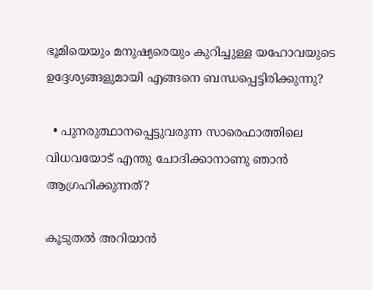ഭൂമിയെയും മനുഷ്യരെയും കുറിച്ചുള്ള യഹോവയുടെ ഉദ്ദേശ്യങ്ങളുമായി എങ്ങനെ ബന്ധപ്പെട്ടിരിക്കുന്നു?

  • പുനരുത്ഥാനപ്പെട്ടുവരുന്ന സാരെഫാത്തിലെ വിധവയോട്‌ എന്തു ചോദിക്കാനാണു ഞാൻ ആഗ്രഹിക്കുന്നത്‌?

കൂടുതൽ അറിയാൻ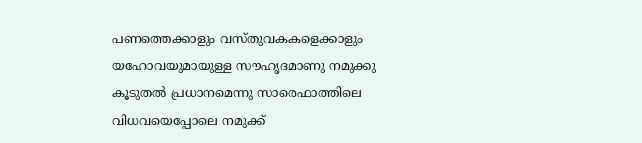പണത്തെക്കാളും വസ്‌തുവകകളെക്കാളും യഹോവയുമായുള്ള സൗഹൃദമാണു നമുക്കു കൂടുതൽ പ്രധാനമെന്നു സാരെഫാത്തിലെ വിധവയെപ്പോലെ നമുക്ക്‌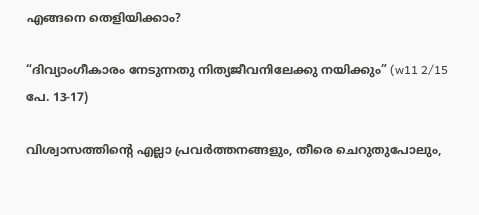എങ്ങനെ തെളിയിക്കാം?

“ദിവ്യാംഗീകാരം നേടുന്നതു നിത്യജീവനിലേക്കു നയിക്കും” (w11 2/15 പേ. 13-17)

വിശ്വാസത്തിന്റെ എല്ലാ പ്രവർത്തനങ്ങളും, തീരെ ചെറുതുപോലും,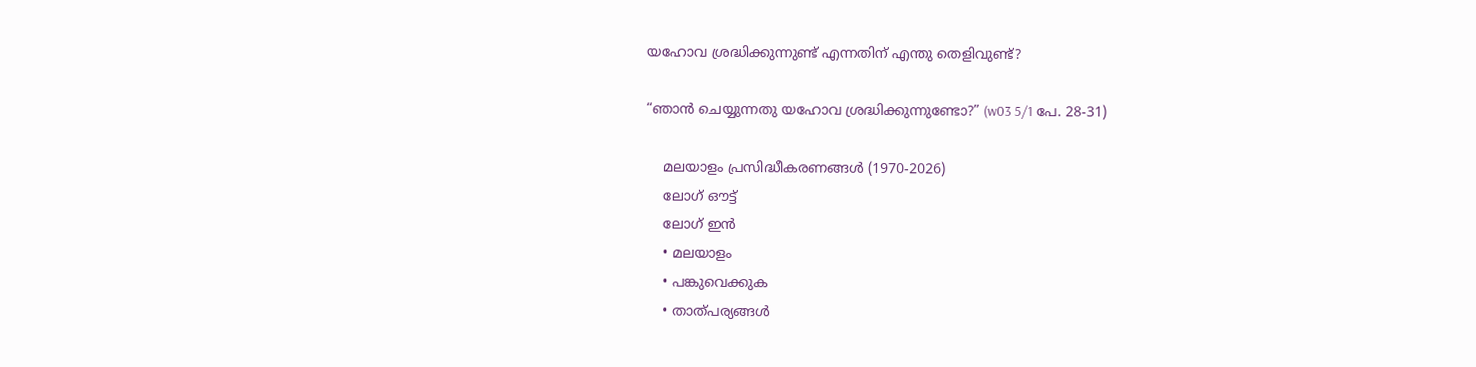യഹോവ ശ്രദ്ധിക്കുന്നുണ്ട്‌ എന്നതിന്‌ എന്തു തെളിവുണ്ട്‌?

“ഞാൻ ചെയ്യുന്നതു യഹോവ ശ്രദ്ധിക്കുന്നുണ്ടോ?” (w03 5/1 പേ. 28-31)

    മലയാളം പ്രസിദ്ധീകരണങ്ങൾ (1970-2026)
    ലോഗ് ഔട്ട്
    ലോഗ് ഇൻ
    • മലയാളം
    • പങ്കുവെക്കുക
    • താത്പര്യങ്ങൾ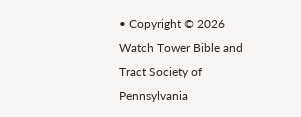• Copyright © 2026 Watch Tower Bible and Tract Society of Pennsylvania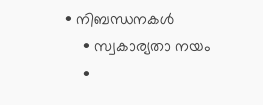• നിബന്ധനകള്‍
    • സ്വകാര്യതാ നയം
    •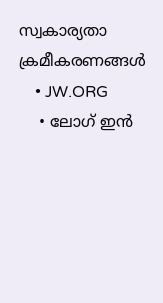സ്വകാര്യതാ ക്രമീകരണങ്ങൾ
    • JW.ORG
    • ലോഗ് ഇൻ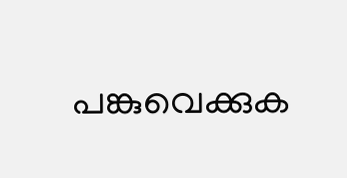പങ്കുവെക്കുക